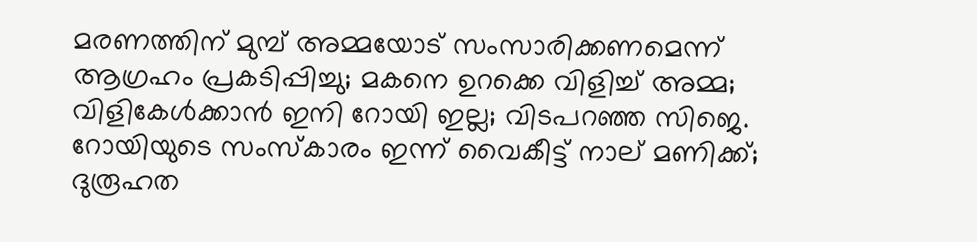മരണത്തിന് മുമ്പ് അമ്മയോട് സംസാരിക്കണമെന്ന് ആഗ്രഹം പ്രകടിപ്പിച്ചു; മകനെ ഉറക്കെ വിളിച്ച്‌ അമ്മ; വിളികേൾക്കാൻ ഇനി റോയി ഇല്ല; വിടപറഞ്ഞ സിജെ. റോയിയുടെ സംസ്കാരം ഇന്ന് വൈകീട്ട് നാല് മണിക്ക്; ദുരൂഹത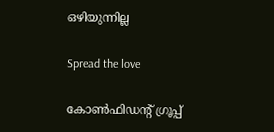ഒഴിയുന്നില്ല

Spread the love

കോണ്‍ഫിഡന്റ് ഗ്രൂപ്പ്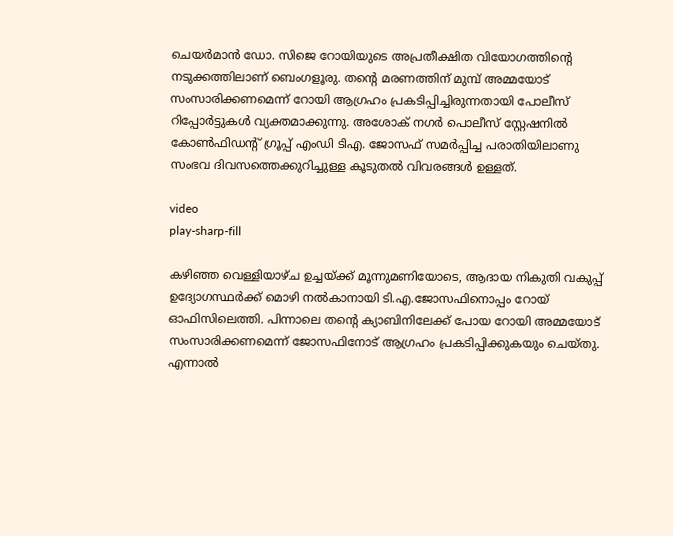ചെയർമാൻ ഡോ. സിജെ റോയിയുടെ അപ്രതീക്ഷിത വിയോഗത്തിന്റെ നടുക്കത്തിലാണ് ബെംഗളൂരു. തന്റെ മരണത്തിന് മുമ്പ് അമ്മയോട് സംസാരിക്കണമെന്ന് റോയി ആഗ്രഹം പ്രകടിപ്പിച്ചിരുന്നതായി പോലീസ് റിപ്പോർട്ടുകൾ വ്യക്തമാക്കുന്നു. അശോക് നഗര്‍ പൊലീസ് സ്റ്റേഷനില്‍ കോണ്‍ഫിഡന്റ് ഗ്രൂപ്പ് എംഡി ടിഎ. ജോസഫ് സമര്‍പ്പിച്ച പരാതിയിലാണു സംഭവ ദിവസത്തെക്കുറിച്ചുള്ള കൂടുതല്‍ വിവരങ്ങള്‍ ഉള്ളത്.

video
play-sharp-fill

കഴിഞ്ഞ വെള്ളിയാഴ്ച ഉച്ചയ്ക്ക് മൂന്നുമണിയോടെ, ആദായ നികുതി വകുപ്പ് ഉദ്യോഗസ്ഥര്‍ക്ക് മൊഴി നല്‍കാനായി ടി.എ.ജോസഫിനൊപ്പം റോയ് ഓഫിസിലെത്തി. പിന്നാലെ തന്റെ ക്യാബിനിലേക്ക് പോയ റോയി അമ്മയോട് സംസാരിക്കണമെന്ന് ജോസഫിനോട് ആഗ്രഹം പ്രകടിപ്പിക്കുകയും ചെയ്തു. എന്നാല്‍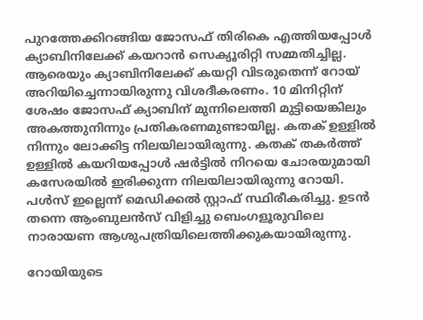പുറത്തേക്കിറങ്ങിയ ജോസഫ് തിരികെ എത്തിയപ്പോള്‍ ക്യാബിനിലേക്ക് കയറാന്‍ സെക്യൂരിറ്റി സമ്മതിച്ചില്ല. ആരെയും ക്യാബിനിലേക്ക് കയറ്റി വിടരുതെന്ന് റോയ് അറിയിച്ചെന്നായിരുന്നു വിശദീകരണം. 10 മിനിറ്റിന് ശേഷം ജോസഫ് ക്യാബിന് മുന്നിലെത്തി മുട്ടിയെങ്കിലും അകത്തുനിന്നും പ്രതികരണമുണ്ടായില്ല. കതക് ഉള്ളില്‍ നിന്നും ലോക്കിട്ട നിലയിലായിരുന്നു. കതക് തകര്‍ത്ത് ഉള്ളില്‍ കയറിയപ്പോള്‍ ഷര്‍ട്ടില്‍ നിറയെ ചോരയുമായി കസേരയില്‍ ഇരിക്കുന്ന നിലയിലായിരുന്നു റോയി. പള്‍സ് ഇല്ലെന്ന് മെഡിക്കല്‍ സ്റ്റാഫ് സ്ഥിരീകരിച്ചു. ഉടന്‍ തന്നെ ആംബുലന്‍സ് വിളിച്ചു ബെംഗളൂരുവിലെ നാരായണ ആശുപത്രിയിലെത്തിക്കുകയായിരുന്നു.

റോയിയുടെ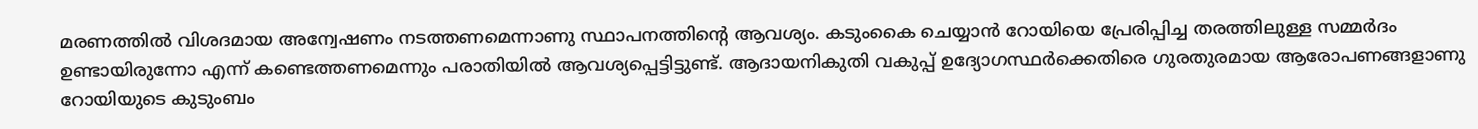മരണത്തില്‍ വിശദമായ അന്വേഷണം നടത്തണമെന്നാണു സ്ഥാപനത്തിന്റെ ആവശ്യം. കടുംകൈ ചെയ്യാന്‍ റോയിയെ പ്രേരിപ്പിച്ച തരത്തിലുള്ള സമ്മര്‍ദം ഉണ്ടായിരുന്നോ എന്ന് കണ്ടെത്തണമെന്നും പരാതിയില്‍ ആവശ്യപ്പെട്ടിട്ടുണ്ട്. ആദായനികുതി വകുപ്പ് ഉദ്യോഗസ്ഥര്‍ക്കെതിരെ ഗുരതുരമായ ആരോപണങ്ങളാണു റോയിയുടെ കുടുംബം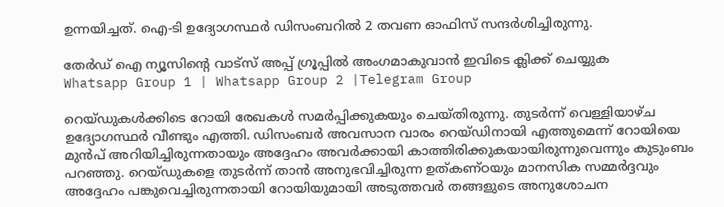ഉന്നയിച്ചത്. ഐ-ടി ഉദ്യോഗസ്ഥര്‍ ഡിസംബറില്‍ 2 തവണ ഓഫിസ് സന്ദര്‍ശിച്ചിരുന്നു.

തേർഡ് ഐ ന്യൂസിന്റെ വാട്സ് അപ്പ് ഗ്രൂപ്പിൽ അംഗമാകുവാൻ ഇവിടെ ക്ലിക്ക് ചെയ്യുക
Whatsapp Group 1 | Whatsapp Group 2 |Telegram Group

റെയ്ഡുകള്‍ക്കിടെ റോയി രേഖകള്‍ സമര്‍പ്പിക്കുകയും ചെയ്തിരുന്നു. തുടര്‍ന്ന് വെള്ളിയാഴ്ച ഉദ്യോഗസ്ഥര്‍ വീണ്ടും എത്തി. ഡിസംബര്‍ അവസാന വാരം റെയ്ഡിനായി എത്തുമെന്ന് റോയിയെ മുന്‍പ് അറിയിച്ചിരുന്നതായും അദ്ദേഹം അവര്‍ക്കായി കാത്തിരിക്കുകയായിരുന്നുവെന്നും കുടുംബം പറഞ്ഞു. റെയ്ഡുകളെ തുടര്‍ന്ന് താന്‍ അനുഭവിച്ചിരുന്ന ഉത്കണ്ഠയും മാനസിക സമ്മര്‍ദ്ദവും അദ്ദേഹം പങ്കുവെച്ചിരുന്നതായി റോയിയുമായി അടുത്തവര്‍ തങ്ങളുടെ അനുശോചന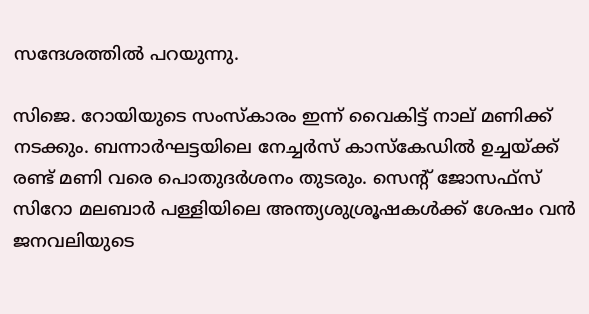സന്ദേശത്തില്‍ പറയുന്നു.

സിജെ. റോയിയുടെ സംസ്കാരം ഇന്ന് വൈകിട്ട് നാല് മണിക്ക് നടക്കും. ബന്നാർഘട്ടയിലെ നേച്ചർസ് കാസ്കേഡില്‍ ഉച്ചയ്ക്ക് രണ്ട് മണി വരെ പൊതുദർശനം തുടരും. സെന്റ് ജോസഫ്‌സ് സിറോ മലബാർ പള്ളിയിലെ അന്ത്യശുശ്രൂഷകള്‍ക്ക് ശേഷം വൻ ജനവലിയുടെ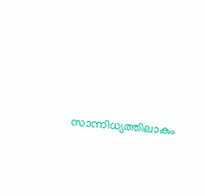സാന്നിധ്യത്തിലാകും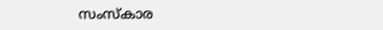സംസ്കാര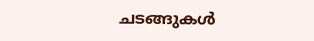ചടങ്ങുകള്‍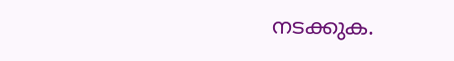നടക്കുക.